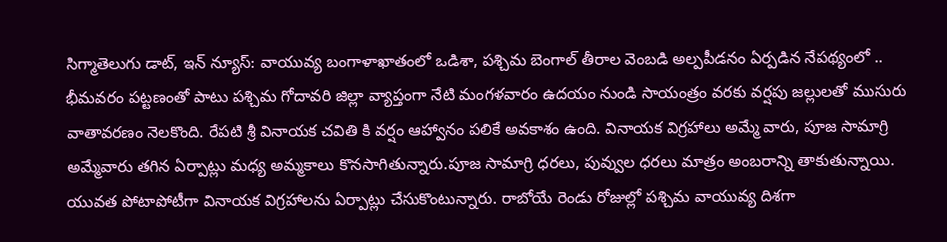సిగ్మాతెలుగు డాట్, ఇన్ న్యూస్: వాయువ్య బంగాళాఖాతంలో ఒడిశా, పశ్చిమ బెంగాల్ తీరాల వెంబడి అల్పపీడనం ఏర్పడిన నేపథ్యంలో .. భీమవరం పట్టణంతో పాటు పశ్చిమ గోదావరి జిల్లా వ్యాప్తంగా నేటి మంగళవారం ఉదయం నుండి సాయంత్రం వరకు వర్షపు జల్లులతో ముసురు వాతావరణం నెలకొంది. రేపటి శ్రీ వినాయక చవితి కి వర్షం ఆహ్వానం పలికే అవకాశం ఉంది. వినాయక విగ్రహాలు అమ్మే వారు, పూజ సామాగ్రి అమ్మేవారు తగిన ఏర్పాట్లు మధ్య అమ్మకాలు కొనసాగితున్నారు.పూజ సామాగ్రి ధరలు, పువ్వుల ధరలు మాత్రం అంబరాన్ని తాకుతున్నాయి. యువత పోటాపోటీగా వినాయక విగ్రహాలను ఏర్పాట్లు చేసుకొంటున్నారు. రాబోయే రెండు రోజుల్లో పశ్చిమ వాయువ్య దిశగా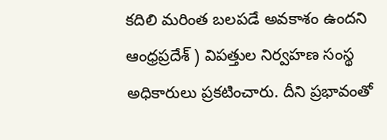కదిలి మరింత బలపడే అవకాశం ఉందని ఆంధ్రప్రదేశ్ ) విపత్తుల నిర్వహణ సంస్థ అధికారులు ప్రకటించారు. దీని ప్రభావంతో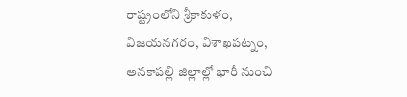రాష్ట్రంలోని శ్రీకాకుళం, విజయనగరం, విశాఖపట్నం, అనకాపల్లి జిల్లాల్లో భారీ నుంచి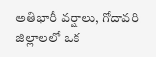అతిభారీ వర్షాలు, గోదావరి జిల్లాలలో ఒక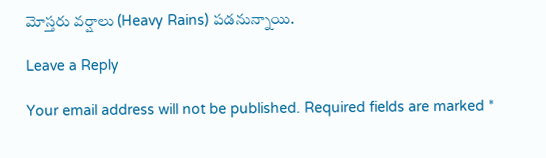మోస్తరు వర్షాలు (Heavy Rains) పడనున్నాయి.

Leave a Reply

Your email address will not be published. Required fields are marked *